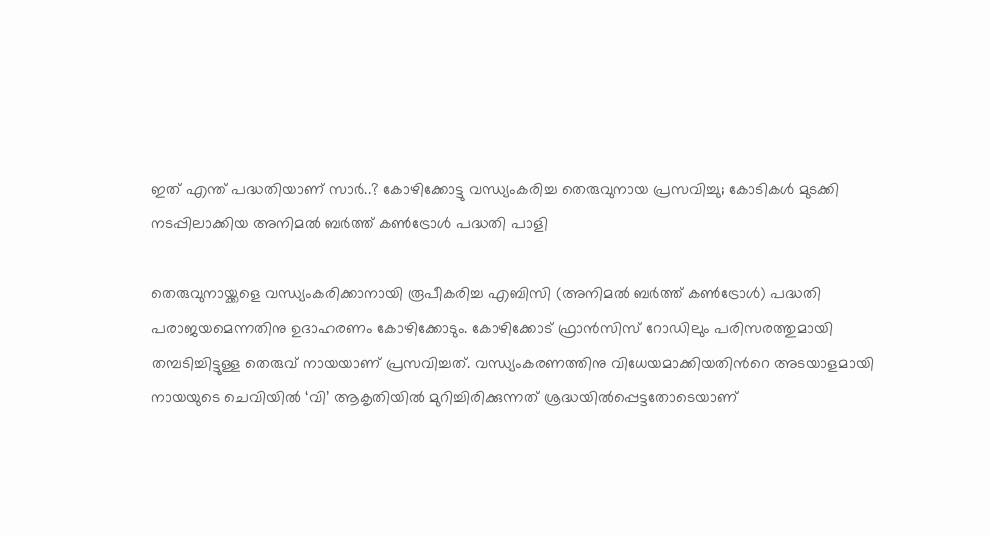ഇത് എന്ത് പദ്ധതിയാണ് സാര്‍..? കോഴിക്കോട്ടു വന്ധ്യംകരിച്ച തെരുവുനായ പ്രസവിച്ചു; കോടികള്‍ മുടക്കി നടപ്പിലാക്കിയ അനിമൽ ബർത്ത് കൺട്രോൾ പദ്ധതി പാളി

തെരുവുനായ്ക്കളെ വന്ധ്യംകരിക്കാനായി രൂപീകരിച്ച എബിസി (അനിമൽ ബർത്ത് കൺട്രോൾ) പദ്ധതി പരാജയമെന്നതിനു ഉദാഹരണം കോഴിക്കോടും. കോഴിക്കോട് ഫ്രാന്‍സിസ് റോഡിലും പരിസരത്തുമായി തമ്പടിച്ചിട്ടുള്ള തെരുവ് നായയാണ് പ്രസവിച്ചത്. വന്ധ്യംകരണത്തിനു വിധേയമാക്കിയതിന്‍റെ അടയാളമായി നായയുടെ ചെവിയിൽ ‘വി’ ആകൃതിയിൽ മുറിച്ചിരിക്കുന്നത് ശ്രദ്ധയില്‍പ്പെട്ടതോടെയാണ്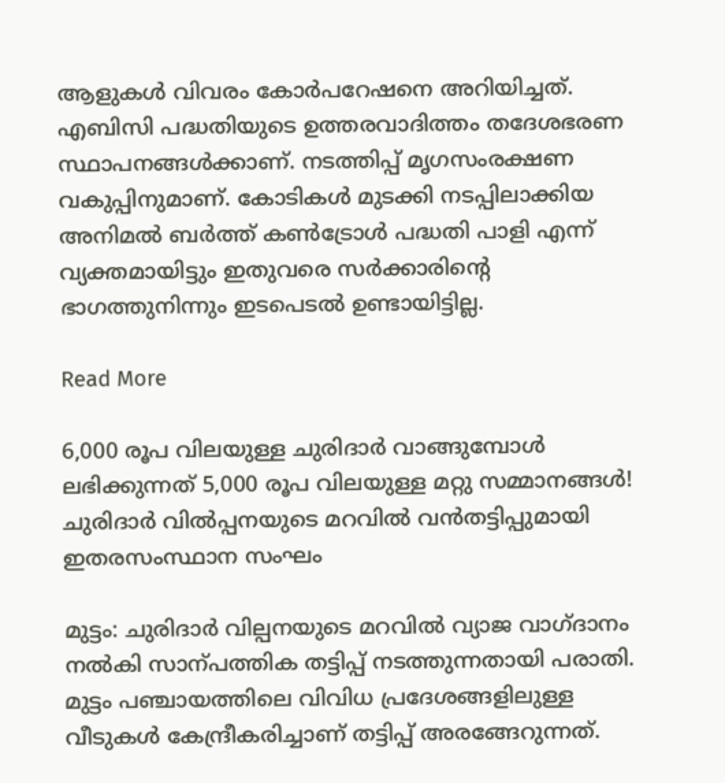ആളുകള്‍ വിവരം കോര്‍പറേഷനെ അറിയിച്ചത്. എബിസി പദ്ധതിയുടെ ഉത്തരവാദിത്തം തദേശഭരണ സ്ഥാപനങ്ങള്‍ക്കാണ്. നടത്തിപ്പ് മൃഗസംരക്ഷണ വകുപ്പിനുമാണ്. കോടികള്‍ മുടക്കി നടപ്പിലാക്കിയ അനിമൽ ബർത്ത് കൺട്രോൾ പദ്ധതി പാളി എന്ന് വ്യക്തമായിട്ടും ഇതുവരെ സര്‍ക്കാരിന്‍റെ ഭാഗത്തുനിന്നും ഇടപെടല്‍ ഉണ്ടായിട്ടില്ല.

Read More

6,000 രൂപ വിലയുള്ള ചുരിദാർ വാങ്ങുമ്പോള്‍ ലഭിക്കുന്നത്‌ 5,000 രൂപ വിലയുള്ള മറ്റു സമ്മാനങ്ങൾ! ചുരിദാർ വിൽപ്പനയുടെ മറവിൽ വൻതട്ടിപ്പുമായി ഇതരസംസ്ഥാന സംഘം

മുട്ടം: ചുരിദാർ വില്പനയുടെ മറവിൽ വ്യാജ വാഗ്ദാനം നൽകി സാന്പത്തിക തട്ടിപ്പ് നടത്തുന്നതായി പരാതി. മുട്ടം പഞ്ചായത്തിലെ വിവിധ പ്രദേശങ്ങളിലുള്ള വീടുകൾ കേന്ദ്രീകരിച്ചാണ് തട്ടിപ്പ് അരങ്ങേറുന്നത്.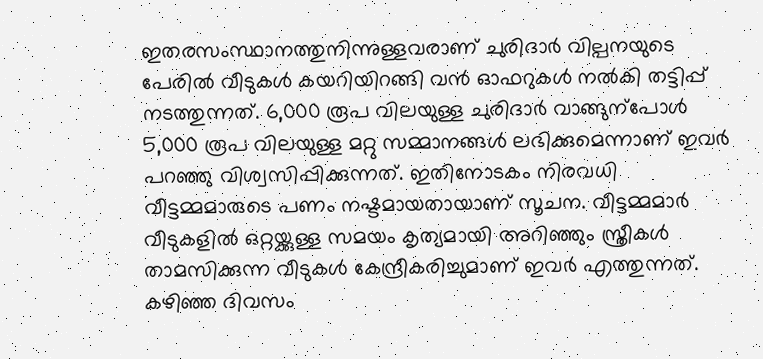ഇതരസംസ്ഥാനത്തുനിന്നുള്ളവരാണ് ചുരിദാർ വില്പനയുടെ പേരിൽ വീടുകൾ കയറിയിറങ്ങി വൻ ഓഫറുകൾ നൽകി തട്ടിപ്പ് നടത്തുന്നത്. 6,000 രൂപ വിലയുള്ള ചുരിദാർ വാങ്ങുന്പോൾ 5,000 രൂപ വിലയുള്ള മറ്റു സമ്മാനങ്ങൾ ലഭിക്കുമെന്നാണ് ഇവർ പറഞ്ഞു വിശ്വസിപ്പിക്കുന്നത്. ഇതിനോടകം നിരവധി വീട്ടമ്മമാരുടെ പണം നഷ്ടമായതായാണ് സൂചന. വീട്ടമ്മമാർ വീടുകളിൽ ഒറ്റയ്ക്കുള്ള സമയം കൃത്യമായി അറിഞ്ഞും സ്ത്രീകൾ താമസിക്കുന്ന വീടുകൾ കേന്ദ്രീകരിച്ചുമാണ് ഇവർ എത്തുന്നത്. കഴിഞ്ഞ ദിവസം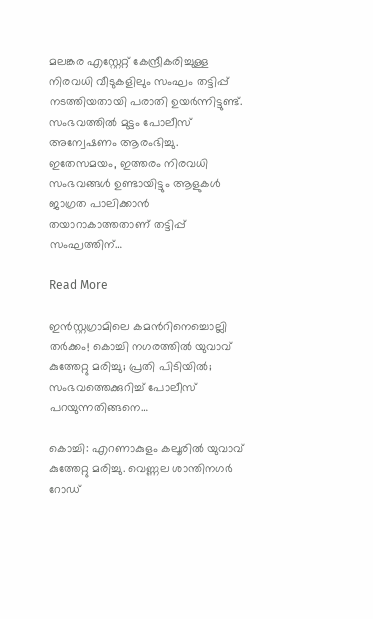മലങ്കര എസ്റ്റേറ്റ് കേന്ദ്രീകരിച്ചുള്ള നിരവധി വീടുകളിലും സംഘം തട്ടിപ്പ് നടത്തിയതായി പരാതി ഉയർന്നിട്ടുണ്ട്. സംഭവത്തിൽ മുട്ടം പോലീസ് അന്വേഷണം ആരംഭിച്ചു. ഇതേസമയം, ഇത്തരം നിരവധി സംഭവങ്ങൾ ഉണ്ടായിട്ടും ആളുകൾ ജാഗ്രത പാലിക്കാൻ തയാറാകാത്തതാണ് തട്ടിപ്പ് സംഘത്തിന്…

Read More

ഇൻസ്റ്റഗ്രാമിലെ കമന്‍റിനെച്ചൊല്ലി തർക്കം! കൊച്ചി നഗരത്തിൽ യുവാവ് കുത്തേറ്റു മരിച്ചു; പ്രതി പിടിയിൽ; സംഭവത്തെക്കുറിച്ച് പോലീസ് പറയുന്നതിങ്ങനെ…

കൊച്ചി: എറണാകുളം കലൂരിൽ യുവാവ് കുത്തേറ്റു മരിച്ചു. വെണ്ണല ശാന്തിനഗർ റോഡ്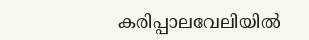കരിപ്പാലവേലിയിൽ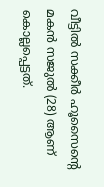വീട്ടിൽ സക്കീർ ഹൂസൈന്‍റെ മകൻ സജുൽ (28) ആണ് കൊല്ലപ്പെട്ടത്.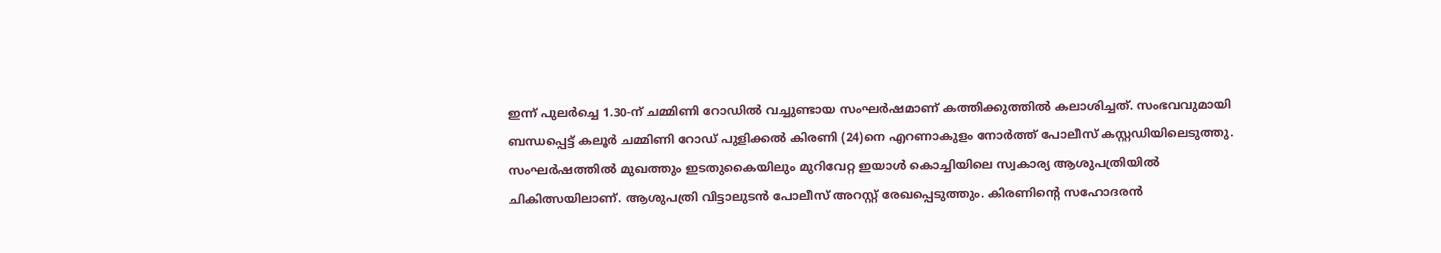ഇന്ന് പുലർച്ചെ 1.30-ന് ചമ്മിണി റോഡിൽ വച്ചുണ്ടായ സംഘർഷമാണ് കത്തിക്കുത്തിൽ കലാശിച്ചത്. സംഭവവുമായി ബന്ധപ്പെട്ട് കലൂർ ചമ്മിണി റോഡ് പുളിക്കൽ കിരണി (24)നെ എറണാകുളം നോർത്ത് പോലീസ് കസ്റ്റഡിയിലെടുത്തു. സംഘർഷത്തിൽ മുഖത്തും ഇടതുകൈയിലും മുറിവേറ്റ ഇയാൾ കൊച്ചിയിലെ സ്വകാര്യ ആശുപത്രിയിൽ ചികിത്സയിലാണ്. ആശുപത്രി വിട്ടാലുടൻ പോലീസ് അറസ്റ്റ് രേഖപ്പെടുത്തും. കിരണിന്‍റെ സഹോദരൻ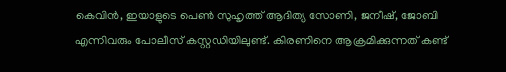കെവിൻ, ഇയാളുടെ പെണ്‍ സുഹൃത്ത് ആദിത്യ സോണി, ജനീഷ്, ജോബി എന്നിവരും പോലീസ് കസ്റ്റഡിയിലുണ്ട്. കിരണിനെ ആക്രമിക്കുന്നത് കണ്ട്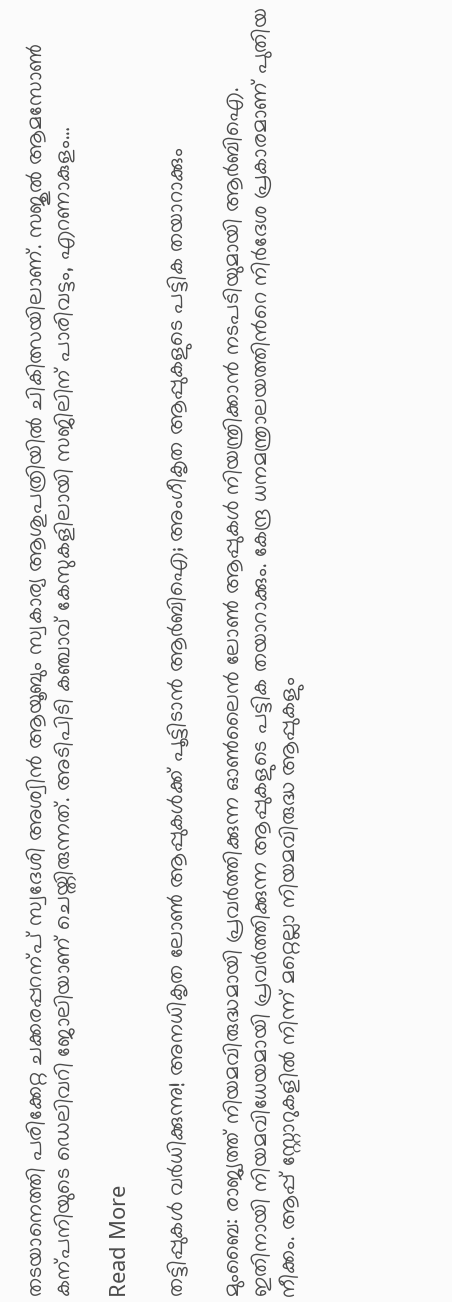തടയാനെത്തി പരിക്കേറ്റ ചക്കരപ്പറന്പ് സ്വദേശി അശ്വിൻ ആയൂബും സ്വകാര്യ ആശുപത്രിയിൽ ചികിത്സയിലാണ്. സജുൽ ആമസോണ്‍ കന്പനിയുടെ ഡെലിവറി ജോലിയാണ് ചെയ്തിരുന്നത്. അടിപിടി കഞ്ചാവ് കേസുകളിലായി സജിലിന് പാരിവട്ടം, എറണാകുളം…

Read More

തട്ടിപ്പുകൾ വർധിക്കുന്നു! അനധികൃത ലോൺ ആപ്പുകൾക്ക് പൂട്ടിടാൻ ആർബിഐ; അംഗീകൃത ആപ്പുകളുടെ പട്ടിക തയാറാക്കും

മുംബൈ: രാജ്യത്ത് നിയമവിരുദ്ധമായി പ്രവർത്തിക്കുന്ന ഓൺലൈൻ ലോൺ ആപ്പുകൾ നിയന്ത്രിക്കാൻ നടപടിയുമായി ആർബിഐ. ഇതിനായി നിയമവിധേയമായി പ്രവർത്തിക്കുന്ന ആപ്പുകളുടെ പട്ടിക തയാറാക്കും. കേന്ദ്ര ധനമന്ത്രാലയത്തിന്‍റെ നിർദേശ പ്രകാരമാണ് പുതിയ നീക്കം. ആപ്പ് സ്റ്റോറുകളിൽ നിന്ന് മറ്റെല്ലാ നിയമവിരുദ്ധ ആപ്പുകളും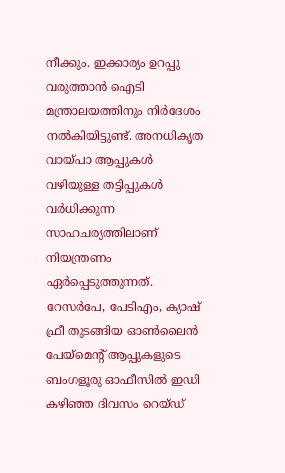നീക്കും. ഇക്കാര്യം ഉറപ്പു വരുത്താൻ ഐടി മന്ത്രാലയത്തിനും നിർദേശം നൽകിയിട്ടുണ്ട്. അനധികൃത വായ്പാ ആപ്പുകൾ വഴിയുള്ള തട്ടിപ്പുകൾ വർധിക്കുന്ന സാഹചര്യത്തിലാണ് നിയന്ത്രണം ഏർപ്പെടുത്തുന്നത്.    റേസർപേ, പേടിഎം, ക്യാഷ് ഫ്രീ തുടങ്ങിയ ഓൺലൈൻ പേയ്മെന്‍റ് ആപ്പുകളുടെ ബംഗളൂരു ഓഫീസിൽ ഇഡി കഴിഞ്ഞ ദിവസം റെയ്ഡ്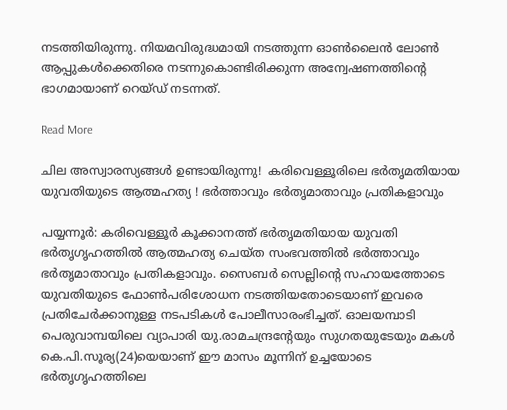നടത്തിയിരുന്നു. നിയമവിരുദ്ധമായി നടത്തുന്ന ഓൺലൈൻ ലോൺ ആപ്പുകൾക്കെതിരെ നടന്നുകൊണ്ടിരിക്കുന്ന അന്വേഷണത്തിന്‍റെ ഭാഗമായാണ് റെയ്ഡ് നടന്നത്.

Read More

ചില അസ്വാരസ്യങ്ങള്‍ ഉണ്ടായിരുന്നു!  കരിവെള്ളൂരിലെ ഭര്‍തൃമതിയായ യുവതിയുടെ ആത്മഹത്യ ! ഭര്‍ത്താവും ഭര്‍തൃമാതാവും പ്രതികളാവും

പയ്യന്നൂര്‍: കരിവെള്ളൂര്‍ കൂക്കാനത്ത് ഭര്‍തൃമതിയായ യുവതി ഭര്‍തൃഗൃഹത്തില്‍ ആത്മഹത്യ ചെയ്ത സംഭവത്തില്‍ ഭര്‍ത്താവും ഭര്‍തൃമാതാവും പ്രതികളാവും. സൈബര്‍ സെല്ലിന്‍റെ സഹായത്തോടെ യുവതിയുടെ ഫോണ്‍പരിശോധന നടത്തിയതോടെയാണ് ഇവരെ പ്രതിചേര്‍ക്കാനുള്ള നടപടികള്‍ പോലീസാരംഭിച്ചത്. ഓലയമ്പാടി പെരുവാമ്പയിലെ വ്യാപാരി യു.രാമചന്ദ്രന്റേയും സുഗതയുടേയും മകള്‍ കെ.പി.സൂര്യ(24)യെയാണ് ഈ മാസം മൂന്നിന് ഉച്ചയോടെ ഭര്‍തൃഗൃഹത്തിലെ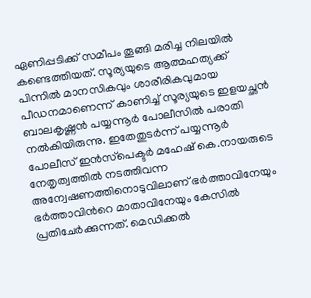ഏണിപ്പടിക്ക് സമീപം തൂങ്ങി മരിച്ച നിലയില്‍ കണ്ടെത്തിയത്. സൂര്യയുടെ ആത്മഹത്യക്ക് പിന്നില്‍ മാനസികവും ശാരീരികവുമായ പീഡനമാണെന്ന് കാണിച്ച് സൂര്യയുടെ ഇളയച്ഛന്‍ ബാലകൃഷ്ണന്‍ പയ്യന്നൂര്‍ പോലീസില്‍ പരാതി നല്‍കിയിരുന്നു. ഇതേതുടര്‍ന്ന് പയ്യന്നൂര്‍ പോലീസ് ഇന്‍സ്‌പെക്ടര്‍ മഹേഷ് കെ.നായരുടെ നേതൃത്വത്തില്‍ നടത്തിവന്ന അന്വേഷണത്തിനൊടുവിലാണ് ഭര്‍ത്താവിനേയും ഭര്‍ത്താവിന്‍റെ മാതാവിനേയും കേസില്‍ പ്രതിചേര്‍ക്കുന്നത്. മെഡിക്കല്‍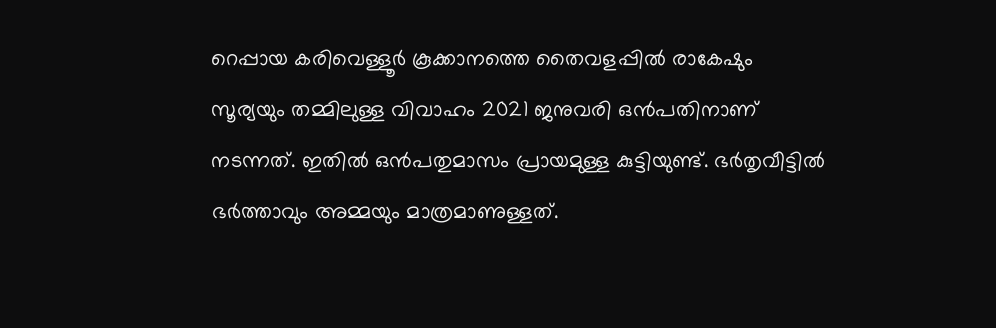റെപ്പായ കരിവെള്ളൂര്‍ കൂക്കാനത്തെ തൈവളപ്പില്‍ രാകേഷും സൂര്യയും തമ്മിലുള്ള വിവാഹം 2021 ജനുവരി ഒന്‍പതിനാണ് നടന്നത്. ഇതില്‍ ഒന്‍പതുമാസം പ്രായമുള്ള കുട്ടിയുണ്ട്. ഭര്‍തൃവീട്ടില്‍ ഭര്‍ത്താവും അമ്മയും മാത്രമാണുള്ളത്.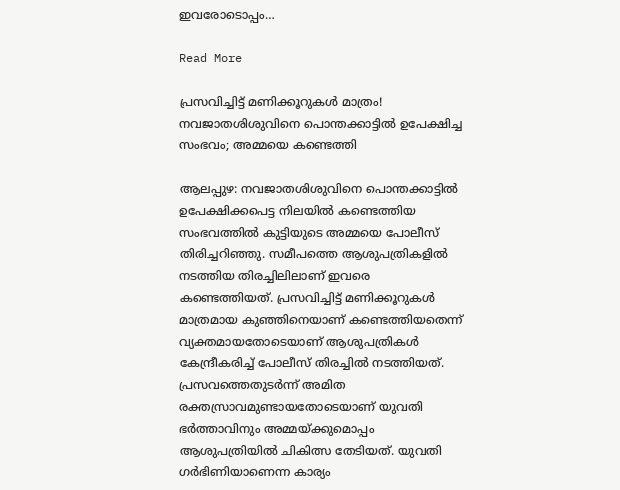ഇവരോടൊപ്പം…

Read More

പ്രസവിച്ചിട്ട് മണിക്കൂറുകള്‍ മാത്രം! നവജാതശിശുവിനെ പൊന്തക്കാട്ടില്‍ ഉപേക്ഷിച്ച സംഭവം; അമ്മയെ കണ്ടെത്തി

ആലപ്പുഴ: നവജാതശിശുവിനെ പൊന്തക്കാട്ടില്‍ ഉപേക്ഷിക്കപെട്ട നിലയില്‍ കണ്ടെത്തിയ സംഭവത്തില്‍ കുട്ടിയുടെ അമ്മയെ പോലീസ് തിരിച്ചറിഞ്ഞു. സമീപത്തെ ആശുപത്രികളില്‍ നടത്തിയ തിരച്ചിലിലാണ് ഇവരെ കണ്ടെത്തിയത്. പ്രസവിച്ചിട്ട് മണിക്കൂറുകള്‍ മാത്രമായ കുഞ്ഞിനെയാണ് കണ്ടെത്തിയതെന്ന് വ്യക്തമായതോടെയാണ് ആശുപത്രികള്‍ കേന്ദ്രീകരിച്ച് പോലീസ് തിരച്ചില്‍ നടത്തിയത്. പ്രസവത്തെതുടര്‍ന്ന് അമിത രക്തസ്രാവമുണ്ടായതോടെയാണ് യുവതി ഭര്‍ത്താവിനും അമ്മയ്ക്കുമൊപ്പം ആശുപത്രിയില്‍ ചികിത്സ തേടിയത്. യുവതി ഗര്‍ഭിണിയാണെന്ന കാര്യം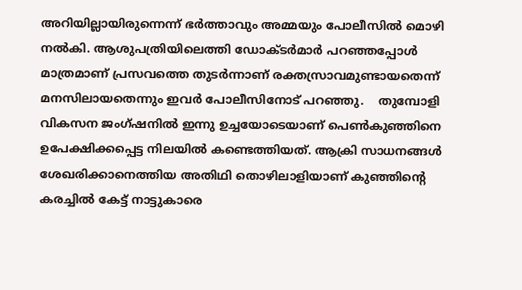അറിയില്ലായിരുന്നെന്ന് ഭര്‍ത്താവും അമ്മയും പോലീസില്‍ മൊഴി നല്‍കി. ആശുപത്രിയിലെത്തി ഡോക്ടര്‍മാര്‍ പറഞ്ഞപ്പോള്‍ മാത്രമാണ് പ്രസവത്തെ തുടര്‍ന്നാണ് രക്തസ്രാവമുണ്ടായതെന്ന് മനസിലായതെന്നും ഇവര്‍ പോലീസിനോട് പറഞ്ഞു.    തുമ്പോളി വികസന ജംഗ്ഷനില്‍ ഇന്നു ഉച്ചയോടെയാണ് പെണ്‍കുഞ്ഞിനെ ഉപേക്ഷിക്കപ്പെട്ട നിലയില്‍ കണ്ടെത്തിയത്. ആക്രി സാധനങ്ങള്‍ ശേഖരിക്കാനെത്തിയ അതിഥി തൊഴിലാളിയാണ് കുഞ്ഞിന്‍റെ കരച്ചില്‍ കേട്ട് നാട്ടുകാരെ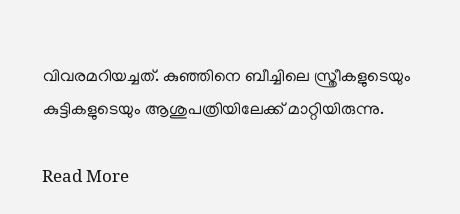വിവരമറിയച്ചത്. കുഞ്ഞിനെ ബീച്ചിലെ സ്ത്രീകളുടെയും കുട്ടികളുടെയും ആശുപത്രിയിലേക്ക് മാറ്റിയിരുന്നു.

Read More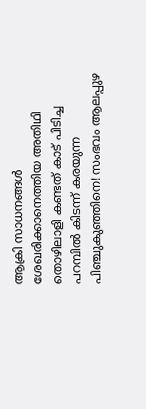ആക്രി സാധനങ്ങള്‍ ശേഖരിക്കാനെത്തിയ അതിഥി തൊഴിലാളി കണ്ടത് കാട് പിടിച്ച പറമ്പില്‍ കിടന്ന് കരയുന്ന പിഞ്ചുകുഞ്ഞിനെ! സംഭവം ആലപ്പുഴ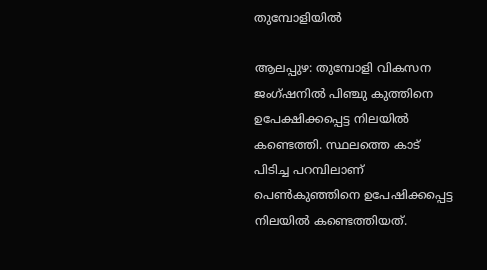തുമ്പോളിയില്‍

ആലപ്പുഴ: തുമ്പോളി വികസന ജംഗ്ഷനില്‍ പിഞ്ചു കുത്തിനെ ഉപേക്ഷിക്കപ്പെട്ട നിലയില്‍ കണ്ടെത്തി. സ്ഥലത്തെ കാട് പിടിച്ച പറമ്പിലാണ് പെണ്‍കുഞ്ഞിനെ ഉപേഷിക്കപ്പെട്ട നിലയില്‍ കണ്ടെത്തിയത്.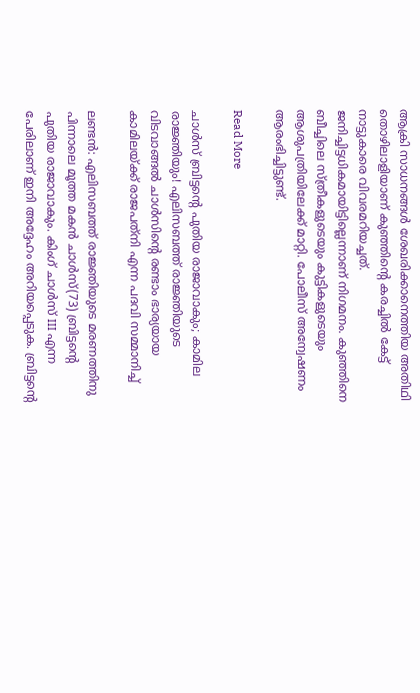ആക്രി സാധനങ്ങള്‍ ശേഖരിക്കാനെത്തിയ അതിഥി തൊഴിലാളിയാണ് കുഞ്ഞിന്‍റെ കരച്ചില്‍ കേട്ട് നാട്ടുകാരെ വിവരമറിയച്ചത്. ജനിച്ചിട്ടധികമായിട്ടില്ലെന്നാണ് നിഗമനം. കുഞ്ഞിനെ ബീച്ചിലെ സ്ത്രീകളുടെയും കുട്ടികളുടെയും ആശുപത്രിയിലേക്ക് മാറ്റി. പോലീസ് അന്വേഷണം ആരംഭിച്ചിട്ടുണ്ട്.

Read More

ചാള്‍സ് ബ്രിട്ടന്‍റെ പുതിയ രാജാവാകും; കാമില രാജ്ഞിയും! എലിസബത്ത് രാജ്ഞിയുടെ വിടവാങ്ങല്‍ ചാള്‍സിന്‍റെ രണ്ടാം ഭാര്യയായ കാമിലയ്ക്ക് രാജപത്‌നി എന്ന പദവി സമ്മാനിച്ച്‌

ലണ്ടന്‍: എലിസബത്ത് രാജ്ഞിയുടെ മരണത്തിനു പിന്നാലെ മൂത്ത മകന്‍ ചാള്‍സ്(73) ബ്രിട്ടന്‍റെ പുതിയ രാജാവാകും. കിംഗ് ചാള്‍സ് III എന്ന പേരിലാണ് ഇനി അദ്ദേഹം അറിയപ്പെടുക. ബ്രിട്ടന്‍റെ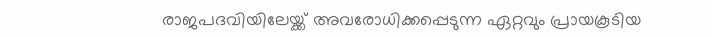രാജപദവിയിലേയ്ക്ക് അവരോധിക്കപ്പെടുന്ന ഏറ്റവും പ്രായകൂടിയ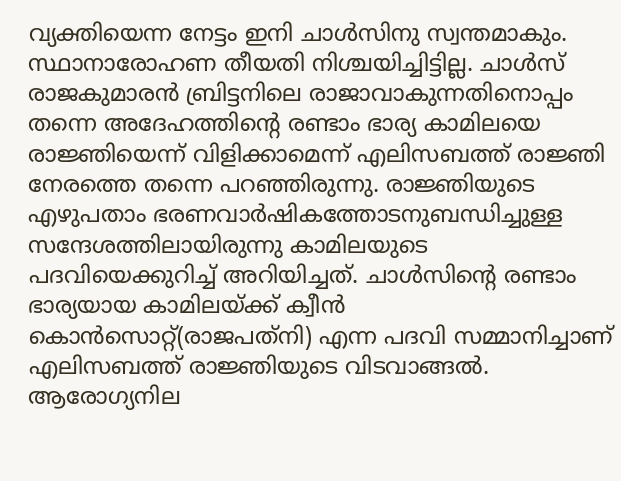വ്യക്തിയെന്ന നേട്ടം ഇനി ചാൾസിനു സ്വന്തമാകും. സ്ഥാനാരോഹണ തീയതി നിശ്ചയിച്ചിട്ടില്ല. ചാള്‍സ് രാജകുമാരന്‍ ബ്രിട്ടനിലെ രാജാവാകുന്നതിനൊപ്പം തന്നെ അദേഹത്തിന്‍റെ രണ്ടാം ഭാര്യ കാമിലയെ രാജ്ഞിയെന്ന് വിളിക്കാമെന്ന് എലിസബത്ത് രാജ്ഞി നേരത്തെ തന്നെ പറഞ്ഞിരുന്നു. രാജ്ഞിയുടെ എഴുപതാം ഭരണവാര്‍ഷികത്തോടനുബന്ധിച്ചുള്ള സന്ദേശത്തിലായിരുന്നു കാമിലയുടെ പദവിയെക്കുറിച്ച് അറിയിച്ചത്. ചാള്‍സിന്‍റെ രണ്ടാം ഭാര്യയായ കാമിലയ്ക്ക് ക്വീന്‍ കൊന്‍സൊറ്റ്(രാജപത്‌നി) എന്ന പദവി സമ്മാനിച്ചാണ് എലിസബത്ത് രാജ്ഞിയുടെ വിടവാങ്ങല്‍.    ആരോഗ്യനില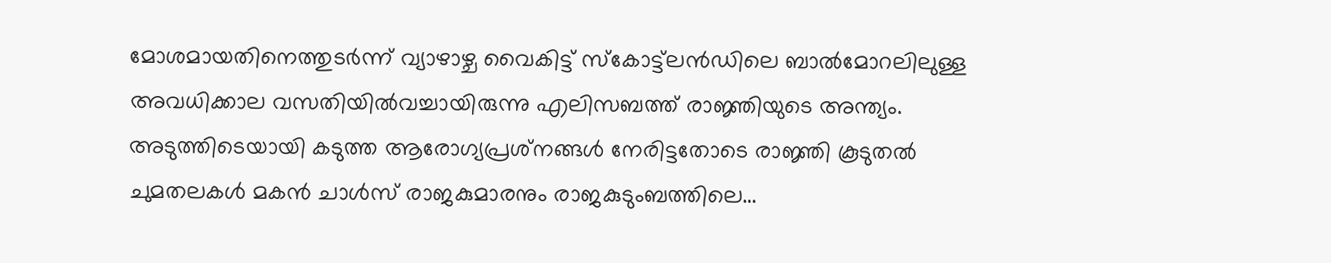മോശമായതിനെത്തുടര്‍ന്ന് വ്യാഴാഴ്ച വൈകിട്ട് സ്‌കോട്ട്‌ലന്‍ഡിലെ ബാല്‍മോറലിലുള്ള അവധിക്കാല വസതിയില്‍വച്ചായിരുന്നു എലിസബത്ത് രാജ്ഞിയുടെ അന്ത്യം. അടുത്തിടെയായി കടുത്ത ആരോഗ്യപ്രശ്‌നങ്ങള്‍ നേരിട്ടതോടെ രാജ്ഞി കൂടുതല്‍ ചുമതലകള്‍ മകന്‍ ചാള്‍സ് രാജകുമാരനും രാജകുടുംബത്തിലെ…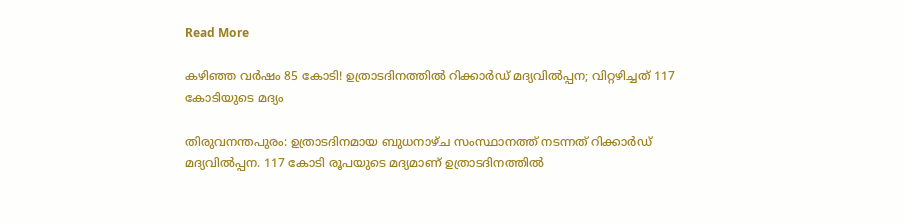Read More

കഴിഞ്ഞ വര്‍ഷം 85 കോടി! ഉത്രാടദിനത്തില്‍ റിക്കാര്‍ഡ് മദ്യവില്‍പ്പന; വിറ്റഴിച്ചത് 117 കോടിയുടെ മദ്യം

തിരുവനന്തപുരം: ഉത്രാടദിനമായ ബുധനാഴ്ച സംസ്ഥാനത്ത് നടന്നത് റിക്കാര്‍ഡ് മദ്യവില്‍പ്പന. 117 കോടി രൂപയുടെ മദ്യമാണ് ഉത്രാടദിനത്തില്‍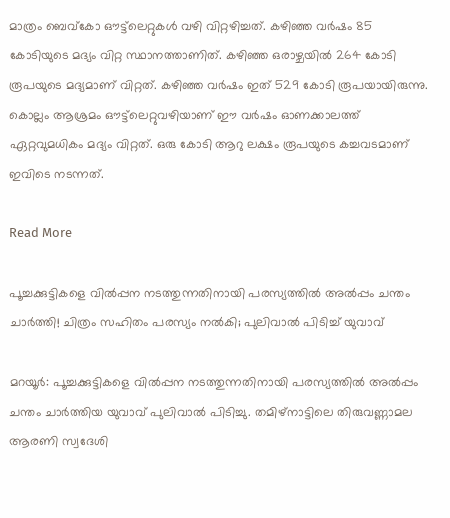മാത്രം ബെവ്‌കോ ഔട്ട്‌ലെറ്റുകള്‍ വഴി വിറ്റഴിച്ചത്. കഴിഞ്ഞ വര്‍ഷം 85 കോടിയുടെ മദ്യം വിറ്റ സ്ഥാനത്താണിത്. കഴിഞ്ഞ ഒരാഴ്ചയില്‍ 264 കോടി രൂപയുടെ മദ്യമാണ് വിറ്റത്. കഴിഞ്ഞ വര്‍ഷം ഇത് 529 കോടി രൂപയായിരുന്നു. കൊല്ലം ആശ്രമം ഔട്ട്‌ലെറ്റുവഴിയാണ് ഈ വര്‍ഷം ഓണക്കാലത്ത്‌ ഏറ്റവുമധികം മദ്യം വിറ്റത്. ഒരു കോടി ആറു ലക്ഷം രൂപയുടെ കച്ചവടമാണ് ഇവിടെ നടന്നത്.

Read More

പൂച്ചക്കുട്ടികളെ വില്‍പ്പന നടത്തുന്നതിനായി പരസ്യത്തില്‍ അല്‍പ്പം ചന്തം ചാർത്തി! ചിത്രം സഹിതം പരസ്യം നൽകി; പുലിവാല്‍ പിടിച്ച് യുവാവ്

മറയൂര്‍: പൂച്ചക്കുട്ടികളെ വില്‍പ്പന നടത്തുന്നതിനായി പരസ്യത്തില്‍ അല്‍പ്പം ചന്തം ചാർത്തിയ യുവാവ് പുലിവാല്‍ പിടിച്ചു. തമിഴ്നാട്ടിലെ തിരുവണ്ണാമല ആരണി സ്വദേശി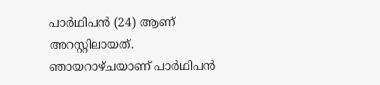പാര്‍ഥിപന്‍ (24) ആണ് അറസ്റ്റിലായത്. ഞായറാഴ്ചയാണ് പാര്‍ഥിപന്‍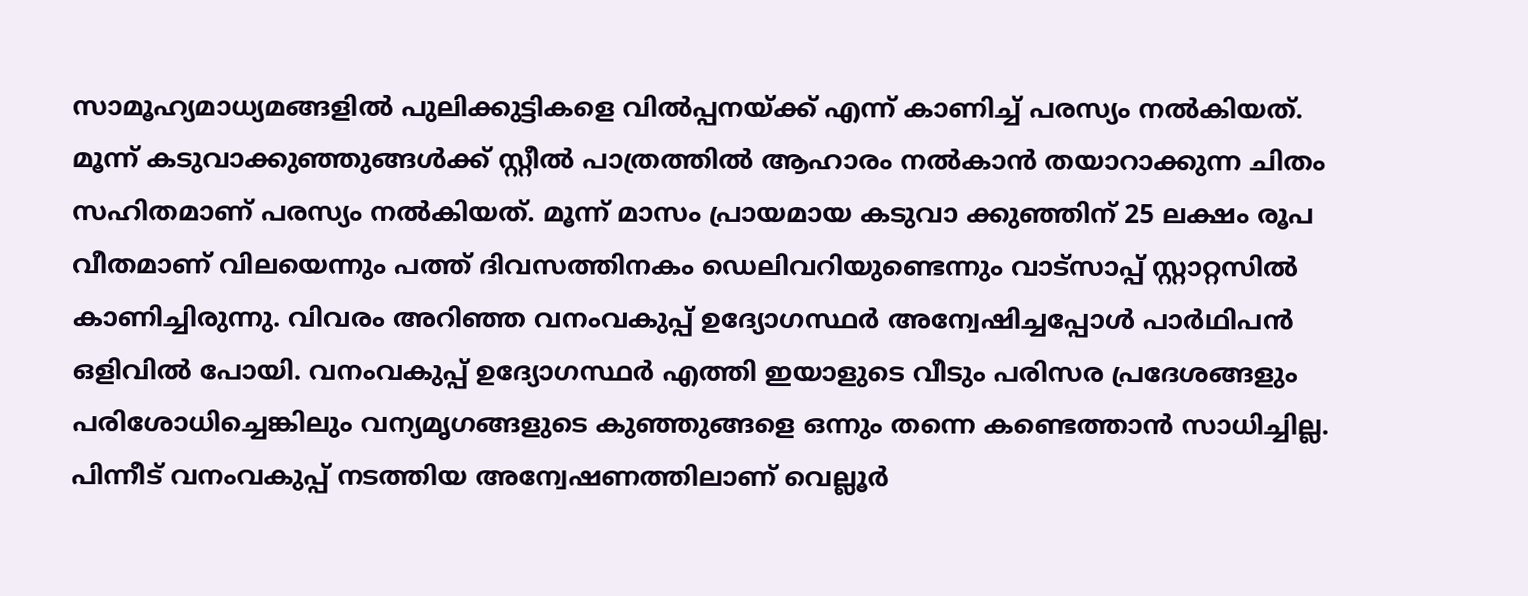സാമൂഹ്യമാധ്യമങ്ങളില്‍ പുലിക്കുട്ടികളെ വില്‍പ്പനയ്ക്ക് എന്ന് കാണിച്ച് പരസ്യം നല്‍കിയത്. മൂന്ന് കടുവാക്കുഞ്ഞുങ്ങള്‍ക്ക് സ്റ്റീല്‍ പാത്രത്തില്‍ ആഹാരം നല്‍കാന്‍ തയാറാക്കുന്ന ചിതം സഹിതമാണ് പരസ്യം നല്‍കിയത്. മൂന്ന് മാസം പ്രായമായ കടുവാ ക്കുഞ്ഞിന് 25 ലക്ഷം രൂപ വീതമാണ് വിലയെന്നും പത്ത് ദിവസത്തിനകം ഡെലിവറിയുണ്ടെന്നും വാട്സാപ്പ് സ്റ്റാറ്റസില്‍ കാണിച്ചിരുന്നു. വിവരം അറിഞ്ഞ വനംവകുപ്പ് ഉദ്യോഗസ്ഥര്‍ അന്വേഷിച്ചപ്പോള്‍ പാര്‍ഥിപന്‍ ഒളിവില്‍ പോയി. വനംവകുപ്പ് ഉദ്യോഗസ്ഥര്‍ എത്തി ഇയാളുടെ വീടും പരിസര പ്രദേശങ്ങളും പരിശോധിച്ചെങ്കിലും വന്യമൃഗങ്ങളുടെ കുഞ്ഞുങ്ങളെ ഒന്നും തന്നെ കണ്ടെത്താന്‍ സാധിച്ചില്ല. പിന്നീട് വനംവകുപ്പ് നടത്തിയ അന്വേഷണത്തിലാണ് വെല്ലൂര്‍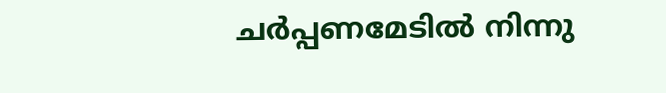ചര്‍പ്പണമേടില്‍ നിന്നു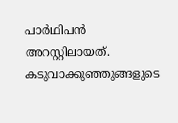പാര്‍ഥിപന്‍ അറസ്റ്റിലായത്. കടുവാക്കുഞ്ഞുങ്ങളുടെ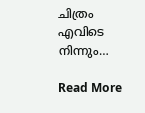ചിത്രം എവിടെ നിന്നും…

Read More